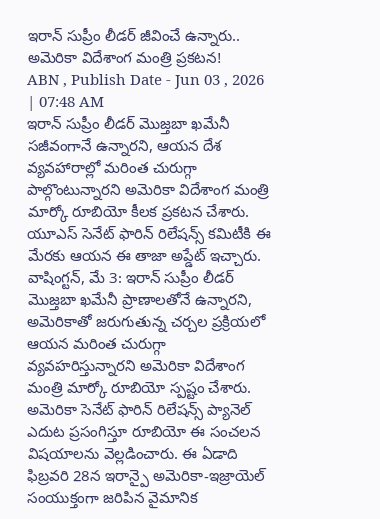ఇరాన్ సుప్రీం లీడర్ జీవించే ఉన్నారు.. అమెరికా విదేశాంగ మంత్రి ప్రకటన!
ABN , Publish Date - Jun 03 , 2026 | 07:48 AM
ఇరాన్ సుప్రీం లీడర్ మొజ్తబా ఖమేనీ సజీవంగానే ఉన్నారని, ఆయన దేశ వ్యవహారాల్లో మరింత చురుగ్గా పాల్గొంటున్నారని అమెరికా విదేశాంగ మంత్రి మార్కో రూబియో కీలక ప్రకటన చేశారు. యూఎస్ సెనేట్ ఫారిన్ రిలేషన్స్ కమిటీకి ఈ మేరకు ఆయన ఈ తాజా అప్డేట్ ఇచ్చారు.
వాషింగ్టన్, మే 3: ఇరాన్ సుప్రీం లీడర్ మొజ్తబా ఖమేనీ ప్రాణాలతోనే ఉన్నారని, అమెరికాతో జరుగుతున్న చర్చల ప్రక్రియలో ఆయన మరింత చురుగ్గా వ్యవహరిస్తున్నారని అమెరికా విదేశాంగ మంత్రి మార్కో రూబియో స్పష్టం చేశారు. అమెరికా సెనేట్ ఫారిన్ రిలేషన్స్ ప్యానెల్ ఎదుట ప్రసంగిస్తూ రూబియో ఈ సంచలన విషయాలను వెల్లడించారు. ఈ ఏడాది ఫిబ్రవరి 28న ఇరాన్పై అమెరికా-ఇజ్రాయెల్ సంయుక్తంగా జరిపిన వైమానిక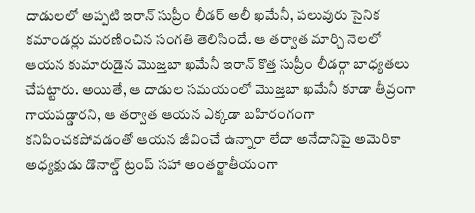దాడులలో అప్పటి ఇరాన్ సుప్రీం లీడర్ అలీ ఖమేనీ, పలువురు సైనిక కమాండర్లు మరణించిన సంగతి తెలిసిందే. ఆ తర్వాత మార్చి నెలలో ఆయన కుమారుడైన మొజ్తబా ఖమేనీ ఇరాన్ కొత్త సుప్రీం లీడర్గా బాధ్యతలు చేపట్టారు. అయితే, ఆ దాడుల సమయంలో మొజ్తబా ఖమేనీ కూడా తీవ్రంగా గాయపడ్డారని, ఆ తర్వాత ఆయన ఎక్కడా బహిరంగంగా కనిపించకపోవడంతో ఆయన జీవించే ఉన్నారా లేదా అనేదానిపై అమెరికా అధ్యక్షుడు డొనాల్డ్ ట్రంప్ సహా అంతర్జాతీయంగా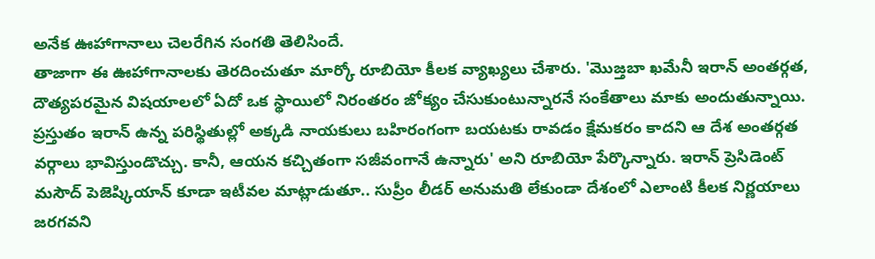అనేక ఊహాగానాలు చెలరేగిన సంగతి తెలిసిందే.
తాజాగా ఈ ఊహాగానాలకు తెరదించుతూ మార్కో రూబియో కీలక వ్యాఖ్యలు చేశారు. 'మొజ్తబా ఖమేనీ ఇరాన్ అంతర్గత, దౌత్యపరమైన విషయాలలో ఏదో ఒక స్థాయిలో నిరంతరం జోక్యం చేసుకుంటున్నారనే సంకేతాలు మాకు అందుతున్నాయి. ప్రస్తుతం ఇరాన్ ఉన్న పరిస్థితుల్లో అక్కడి నాయకులు బహిరంగంగా బయటకు రావడం క్షేమకరం కాదని ఆ దేశ అంతర్గత వర్గాలు భావిస్తుండొచ్చు. కానీ, ఆయన కచ్చితంగా సజీవంగానే ఉన్నారు' అని రూబియో పేర్కొన్నారు. ఇరాన్ ప్రెసిడెంట్ మసౌద్ పెజెష్కియాన్ కూడా ఇటీవల మాట్లాడుతూ.. సుప్రీం లీడర్ అనుమతి లేకుండా దేశంలో ఎలాంటి కీలక నిర్ణయాలు జరగవని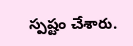స్పష్టం చేశారు.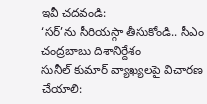ఇవీ చదవండి:
‘సర్’ను సీరియస్గా తీసుకోండి.. సీఎం చంద్రబాబు దిశానిర్దేశం
సునీల్ కుమార్ వ్యాఖ్యలపై విచారణ చేయాలి: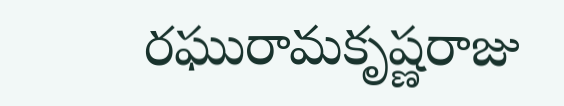రఘురామకృష్ణరాజు